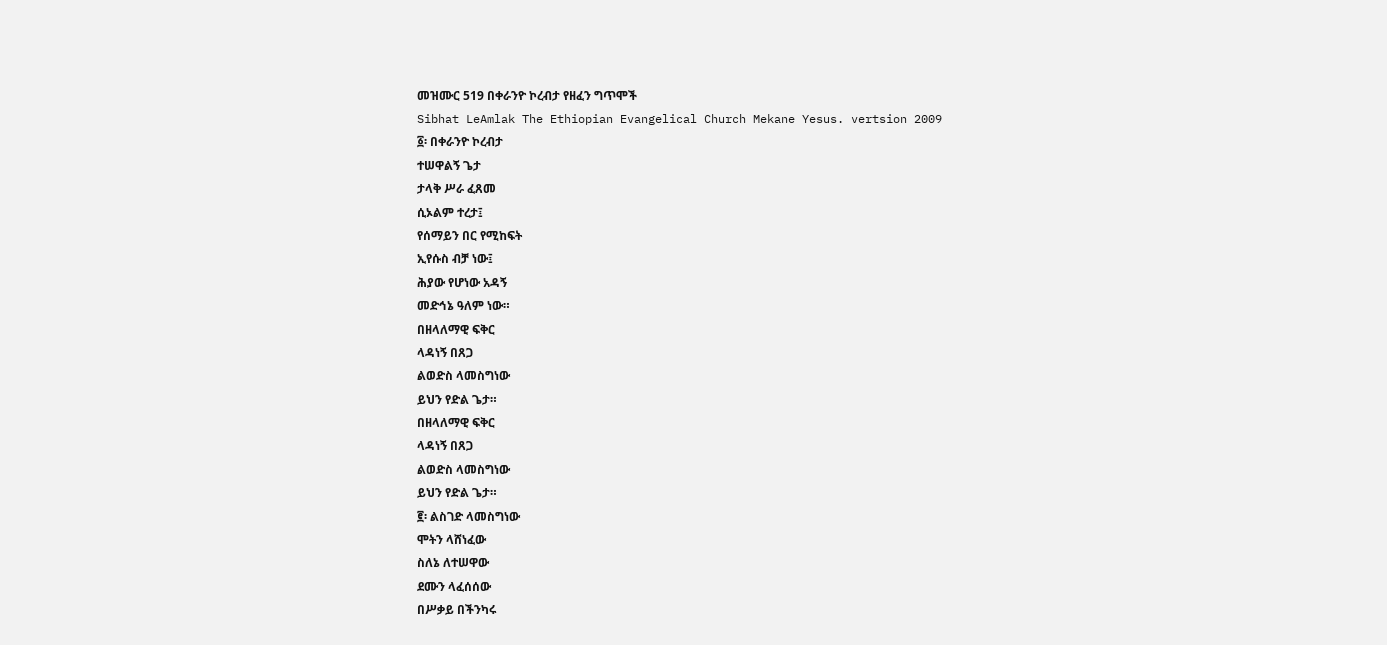መዝሙር 519 በቀራንዮ ኮረብታ የዘፈን ግጥሞች
Sibhat LeAmlak The Ethiopian Evangelical Church Mekane Yesus. vertsion 2009
፩፡ በቀራንዮ ኮረብታ
ተሠዋልኝ ጌታ
ታላቅ ሥራ ፈጸመ
ሲኦልም ተረታ፤
የሰማይን በር የሚከፍት
ኢየሱስ ብቻ ነው፤
ሕያው የሆነው አዳኝ
መድኅኔ ዓለም ነው።
በዘላለማዊ ፍቅር
ላዳነኝ በጸጋ
ልወድስ ላመስግነው
ይህን የድል ጌታ።
በዘላለማዊ ፍቅር
ላዳነኝ በጸጋ
ልወድስ ላመስግነው
ይህን የድል ጌታ።
፪፡ ልስገድ ላመስግነው
ሞትን ላሸነፈው
ስለኔ ለተሠዋው
ደሙን ላፈሰሰው
በሥቃይ በችንካሩ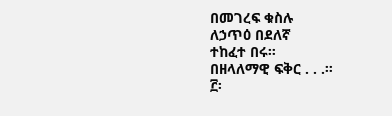በመገረፍ ቁስሉ
ለኃጥዕ በደለኛ
ተከፈተ በሩ።
በዘላለማዊ ፍቅር . . .።
፫፡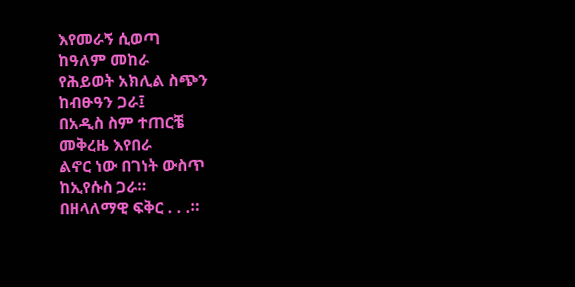እየመራኝ ሲወጣ
ከዓለም መከራ
የሕይወት አክሊል ስጭን
ከብፁዓን ጋራ፤
በአዲስ ስም ተጠርቼ
መቅረዜ እየበራ
ልኖር ነው በገነት ውስጥ
ከኢየሱስ ጋራ።
በዘላለማዊ ፍቅር . . .።